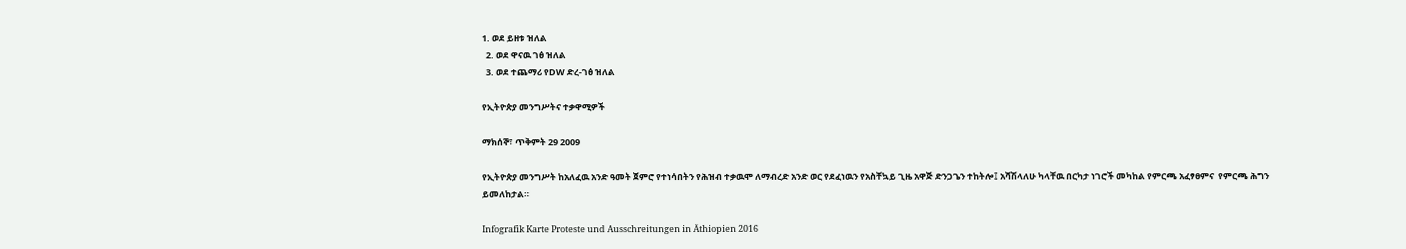1. ወደ ይዘቱ ዝለል
  2. ወደ ዋናዉ ገፅ ዝለል
  3. ወደ ተጨማሪ የDW ድረ-ገፅ ዝለል

የኢትዮጵያ መንግሥትና ተቃዋሚዎች

ማክሰኞ፣ ጥቅምት 29 2009

የኢትዮጵያ መንግሥት ከአለፈዉ አንድ ዓመት ጀምሮ የተነሳበትን የሕዝብ ተቃዉሞ ለማብረድ አንድ ወር የደፈነዉን የአስቸኳይ ጊዜ አዋጅ ድንጋጌን ተከትሎ፤ አሻሽላለሁ ካላቸዉ በርካታ ነገሮች መካከል የምርጫ አፈፃፀምና  የምርጫ ሕግን ይመለከታል።

Infografik Karte Proteste und Ausschreitungen in Äthiopien 2016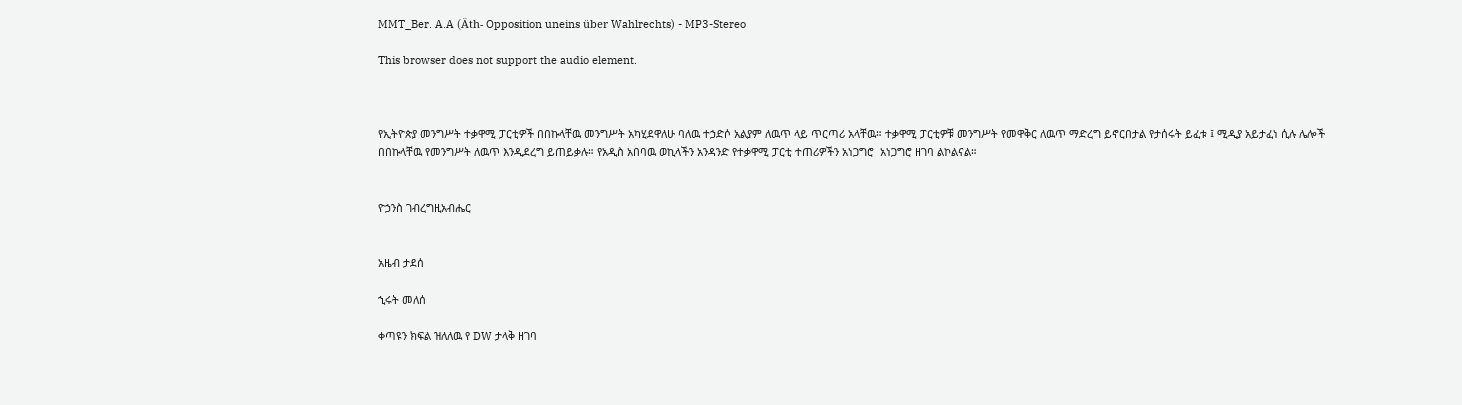MMT_Ber. A.A (Äth- Opposition uneins über Wahlrechts) - MP3-Stereo

This browser does not support the audio element.



የኢትዮጵያ መንግሥት ተቃዋሚ ፓርቲዎች በበኩላቸዉ መንግሥት አካሂደዋለሁ ባለዉ ተኃድሶ አልያም ለዉጥ ላይ ጥርጣሪ አላቸዉ። ተቃዋሚ ፓርቲዎቹ መንግሥት የመዋቅር ለዉጥ ማድረግ ይኖርበታል የታሰሩት ይፈቱ ፤ ሚዲያ አይታፈነ ሲሉ ሌሎች በበኩላቸዉ የመንግሥት ለዉጥ እንዲደረግ ይጠይቃሉ። የአዲስ አበባዉ ወኪላችን አንዳንድ የተቃዋሚ ፓርቲ ተጠሪዎችን አነጋግሮ  አነጋግሮ ዘገባ ልኮልናል።


ዮኃንስ ገብረግዚአብሔር


አዜብ ታደሰ

ኂሩት መለሰ

ቀጣዩን ክፍል ዝለለዉ የ DW ታላቅ ዘገባ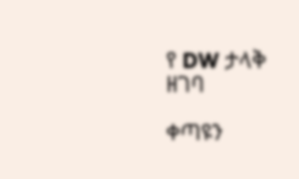የ DW ታላቅ ዘገባ

ቀጣዩን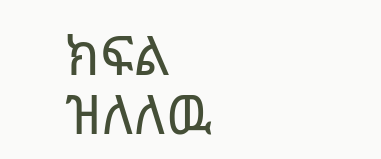ክፍል ዝለለዉ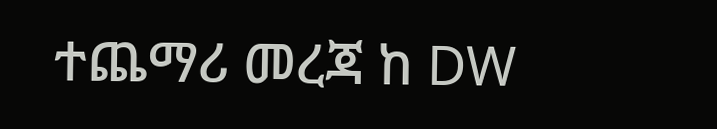ተጨማሪ መረጃ ከ DW